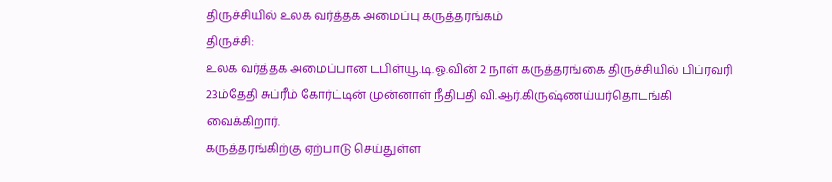திருச்சியில் உலக வர்த்தக அமைப்பு கருத்தரங்கம்
திருச்சி:
உலக வர்த்தக அமைப்பான டபிள்யூ.டி.ஓ.வின் 2 நாள் கருத்தரங்கை திருச்சியில் பிப்ரவரி 23ம்தேதி சுப்ரீம் கோர்ட்டின் முன்னாள் நீதிபதி வி.ஆர்.கிருஷ்ணய்யர்தொடங்கி வைக்கிறார்.
கருத்தரங்கிற்கு ஏற்பாடு செய்துள்ள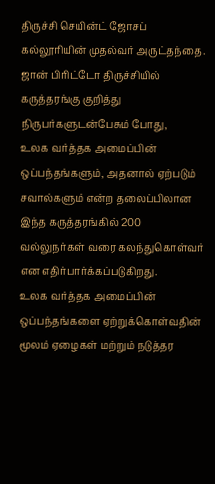திருச்சி செயின்ட் ஜோசப் கல்லூரியின் முதல்வர் அருட்தந்தை. ஜான் பிரிட்டோ திருச்சியில் கருத்தரங்கு குறித்து நிருபர்களுடன்பேசும் போது,
உலக வர்த்தக அமைப்பின் ஒப்பந்தங்களும், அதனால் ஏற்படும் சவால்களும் என்ற தலைப்பிலான இந்த கருத்தரங்கில் 200 வல்லுநர்கள் வரை கலந்துகொள்வர் என எதிர்பார்க்கப்படுகிறது.
உலக வர்த்தக அமைப்பின் ஒப்பந்தங்களை ஏற்றுக்கொள்வதின் மூலம் ஏழைகள் மற்றும் நடுத்தர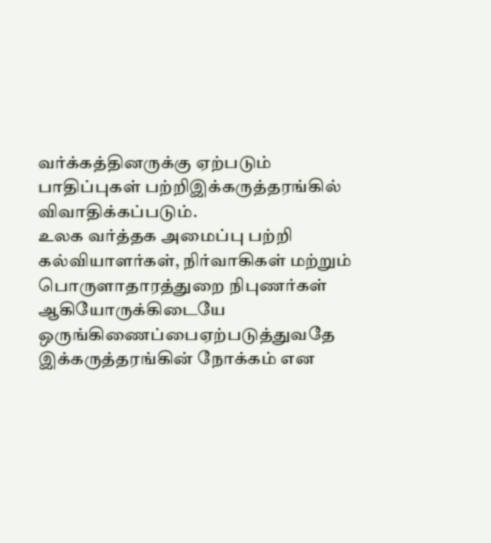வர்க்கத்தினருக்கு ஏற்படும் பாதிப்புகள் பற்றிஇக்கருத்தரங்கில் விவாதிக்கப்படும்.
உலக வர்த்தக அமைப்பு பற்றி கல்வியாளர்கள், நிர்வாகிகள் மற்றும் பொருளாதாரத்துறை நிபுணர்கள் ஆகியோருக்கிடையே ஒருங்கிணைப்பைஏற்படுத்துவதே இக்கருத்தரங்கின் நோக்கம் என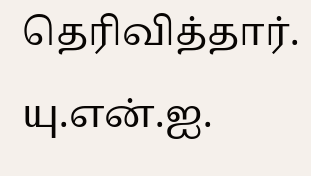தெரிவித்தார்.
யு.என்.ஐ.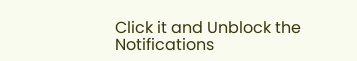Click it and Unblock the Notifications